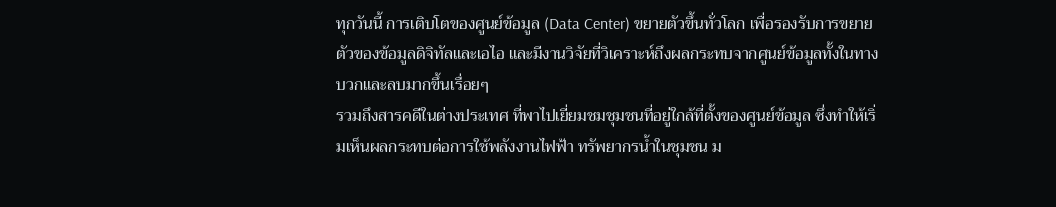ทุกวันนี้ การเติบโตของศูนย์ข้อมูล (Data Center) ขยายตัวขึ้นทั่วโลก เพื่อรองรับการขยายตัวของข้อมูลดิจิทัลและเอไอ และมีงานวิจัยที่วิเคราะห์ถึงผลกระทบจากศูนย์ข้อมูลทั้งในทางบวกและลบมากขึ้นเรื่อยๆ
รวมถึงสารคดีในต่างประเทศ ที่พาไปเยี่ยมชมชุมชนที่อยู่ใกล้ที่ตั้งของศูนย์ข้อมูล ซึ่งทำให้เริ่มเห็นผลกระทบต่อการใช้พลังงานไฟฟ้า ทรัพยากรน้ำในชุมชน ม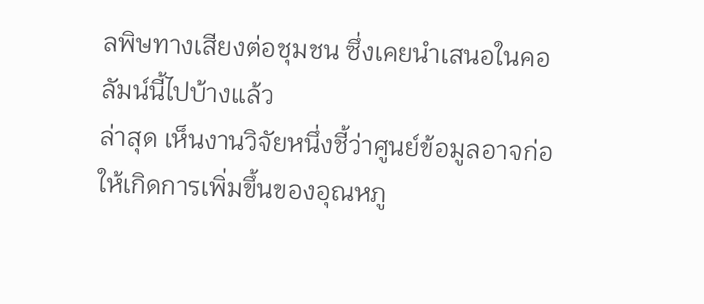ลพิษทางเสียงต่อชุมชน ซึ่งเคยนำเสนอในคอลัมน์นี้ไปบ้างแล้ว
ล่าสุด เห็นงานวิจัยหนึ่งชี้ว่าศูนย์ข้อมูลอาจก่อให้เกิดการเพิ่มขึ้นของอุณหภู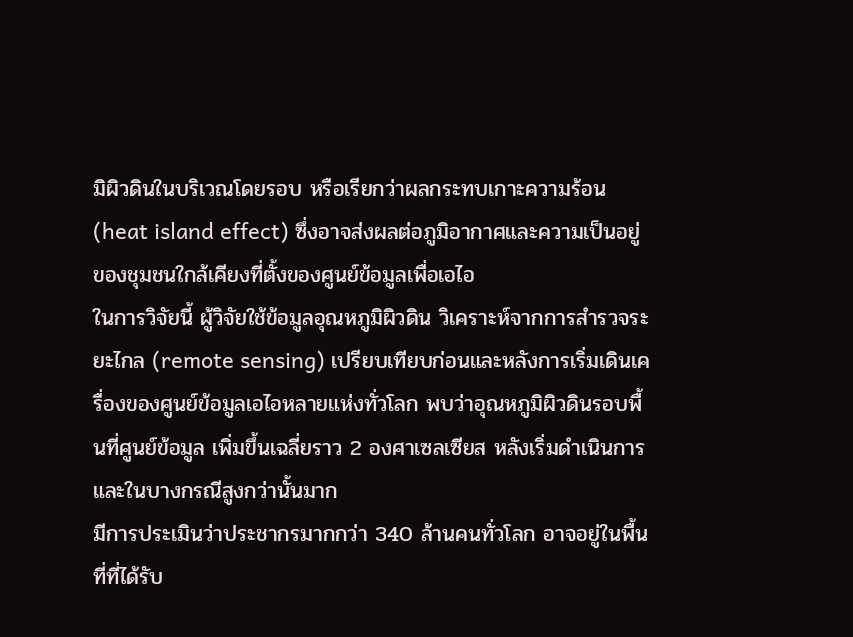มิผิวดินในบริเวณโดยรอบ หรือเรียกว่าผลกระทบเกาะความร้อน (heat island effect) ซึ่งอาจส่งผลต่อภูมิอากาศและความเป็นอยู่ของชุมชนใกล้เคียงที่ตั้งของศูนย์ข้อมูลเพื่อเอไอ
ในการวิจัยนี้ ผู้วิจัยใช้ข้อมูลอุณหภูมิผิวดิน วิเคราะห์จากการสำรวจระยะไกล (remote sensing) เปรียบเทียบก่อนและหลังการเริ่มเดินเครื่องของศูนย์ข้อมูลเอไอหลายแห่งทั่วโลก พบว่าอุณหภูมิผิวดินรอบพื้นที่ศูนย์ข้อมูล เพิ่มขึ้นเฉลี่ยราว 2 องศาเซลเซียส หลังเริ่มดำเนินการ และในบางกรณีสูงกว่านั้นมาก
มีการประเมินว่าประชากรมากกว่า 340 ล้านคนทั่วโลก อาจอยู่ในพื้นที่ที่ได้รับ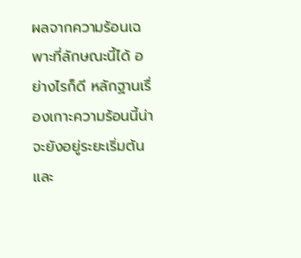ผลจากความร้อนเฉพาะที่ลักษณะนี้ได้ อย่างไรก็ดี หลักฐานเรื่องเกาะความร้อนนี้น่าจะยังอยู่ระยะเริ่มต้น และ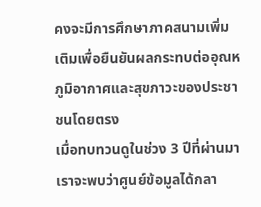คงจะมีการศึกษาภาคสนามเพิ่มเติมเพื่อยืนยันผลกระทบต่ออุณหภูมิอากาศและสุขภาวะของประชาชนโดยตรง
เมื่อทบทวนดูในช่วง 3 ปีที่ผ่านมา เราจะพบว่าศูนย์ข้อมูลได้กลา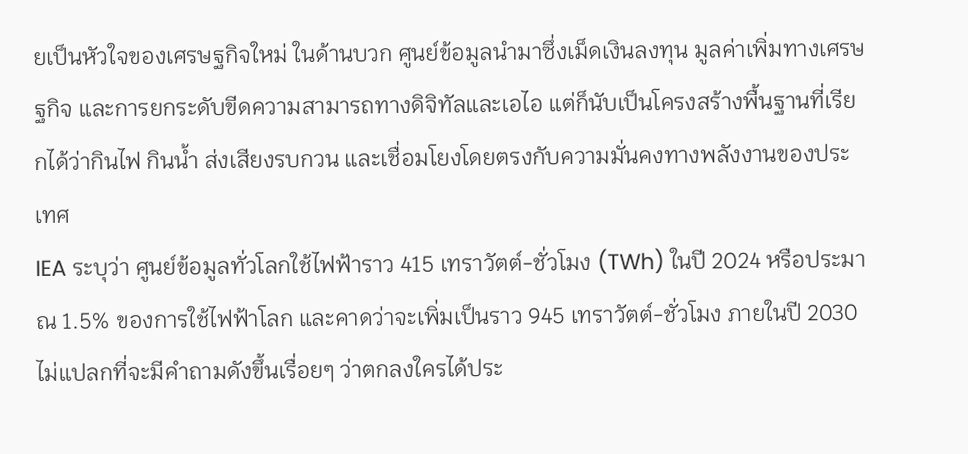ยเป็นหัวใจของเศรษฐกิจใหม่ ในด้านบวก ศูนย์ข้อมูลนำมาซึ่งเม็ดเงินลงทุน มูลค่าเพิ่มทางเศรษฐกิจ และการยกระดับขีดความสามารถทางดิจิทัลและเอไอ แต่ก็นับเป็นโครงสร้างพื้นฐานที่เรียกได้ว่ากินไฟ กินน้ำ ส่งเสียงรบกวน และเชื่อมโยงโดยตรงกับความมั่นคงทางพลังงานของประเทศ
IEA ระบุว่า ศูนย์ข้อมูลทั่วโลกใช้ไฟฟ้าราว 415 เทราวัตต์-ชั่วโมง (TWh) ในปี 2024 หรือประมาณ 1.5% ของการใช้ไฟฟ้าโลก และคาดว่าจะเพิ่มเป็นราว 945 เทราวัตต์-ชั่วโมง ภายในปี 2030
ไม่แปลกที่จะมีคำถามดังขึ้นเรื่อยๆ ว่าตกลงใครได้ประ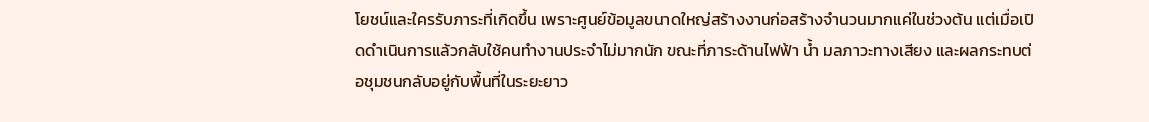โยชน์และใครรับภาระที่เกิดขึ้น เพราะศูนย์ข้อมูลขนาดใหญ่สร้างงานก่อสร้างจำนวนมากแค่ในช่วงต้น แต่เมื่อเปิดดำเนินการแล้วกลับใช้คนทำงานประจำไม่มากนัก ขณะที่ภาระด้านไฟฟ้า น้ำ มลภาวะทางเสียง และผลกระทบต่อชุมชนกลับอยู่กับพื้นที่ในระยะยาว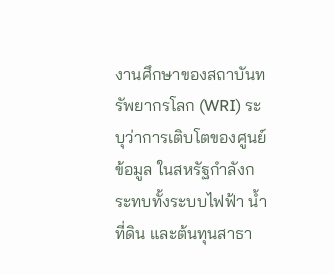งานศึกษาของสถาบันทรัพยากรโลก (WRI) ระบุว่าการเติบโตของศูนย์ข้อมูล ในสหรัฐกำลังกระทบทั้งระบบไฟฟ้า น้ำ ที่ดิน และต้นทุนสาธา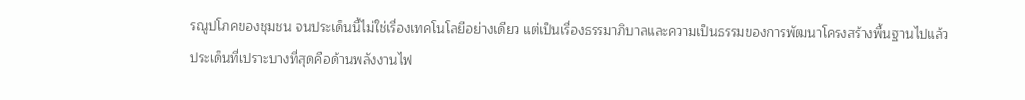รณูปโภคของชุมชน จนประเด็นนี้ไม่ใช่เรื่องเทคโนโลยีอย่างเดียว แต่เป็นเรื่องธรรมาภิบาลและความเป็นธรรมของการพัฒนาโครงสร้างพื้นฐานไปแล้ว
ประเด็นที่เปราะบางที่สุดคือด้านพลังงานไฟ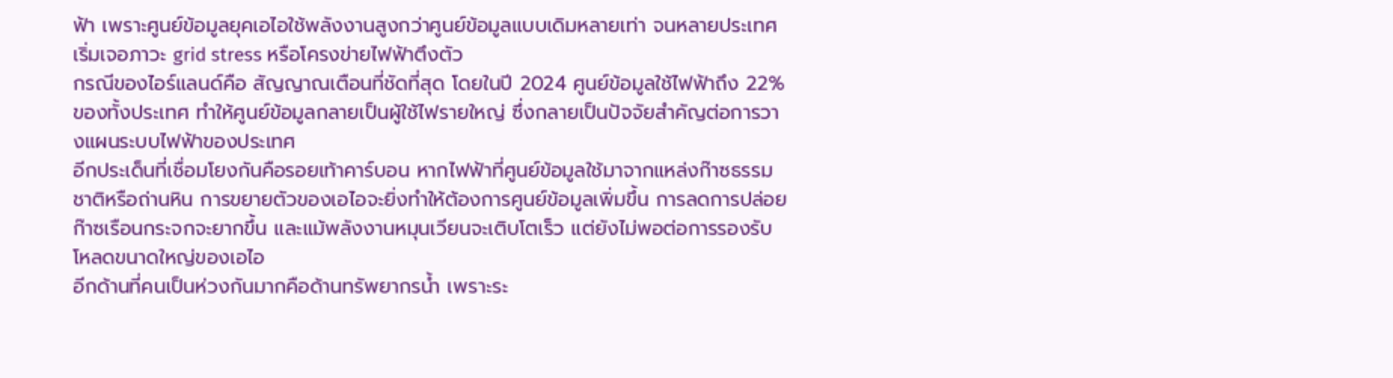ฟ้า เพราะศูนย์ข้อมูลยุคเอไอใช้พลังงานสูงกว่าศูนย์ข้อมูลแบบเดิมหลายเท่า จนหลายประเทศเริ่มเจอภาวะ grid stress หรือโครงข่ายไฟฟ้าตึงตัว
กรณีของไอร์แลนด์คือ สัญญาณเตือนที่ชัดที่สุด โดยในปี 2024 ศูนย์ข้อมูลใช้ไฟฟ้าถึง 22% ของทั้งประเทศ ทำให้ศูนย์ข้อมูลกลายเป็นผู้ใช้ไฟรายใหญ่ ซึ่งกลายเป็นปัจจัยสำคัญต่อการวางแผนระบบไฟฟ้าของประเทศ
อีกประเด็นที่เชื่อมโยงกันคือรอยเท้าคาร์บอน หากไฟฟ้าที่ศูนย์ข้อมูลใช้มาจากแหล่งก๊าซธรรมชาติหรือถ่านหิน การขยายตัวของเอไอจะยิ่งทำให้ต้องการศูนย์ข้อมูลเพิ่มขึ้น การลดการปล่อยก๊าซเรือนกระจกจะยากขึ้น และแม้พลังงานหมุนเวียนจะเติบโตเร็ว แต่ยังไม่พอต่อการรองรับโหลดขนาดใหญ่ของเอไอ
อีกด้านที่คนเป็นห่วงกันมากคือด้านทรัพยากรน้ำ เพราะระ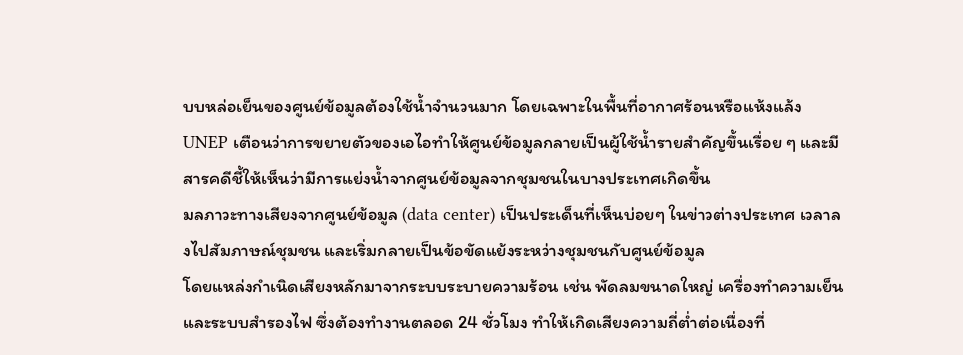บบหล่อเย็นของศูนย์ข้อมูลต้องใช้น้ำจำนวนมาก โดยเฉพาะในพื้นที่อากาศร้อนหรือแห้งแล้ง UNEP เตือนว่าการขยายตัวของเอไอทำให้ศูนย์ข้อมูลกลายเป็นผู้ใช้น้ำรายสำคัญขึ้นเรื่อย ๆ และมีสารคดีชี้ให้เห็นว่ามีการแย่งน้ำจากศูนย์ข้อมูลจากชุมชนในบางประเทศเกิดขึ้น
มลภาวะทางเสียงจากศูนย์ข้อมูล (data center) เป็นประเด็นที่เห็นบ่อยๆ ในข่าวต่างประเทศ เวลาลงไปสัมภาษณ์ชุมชน และเริ่มกลายเป็นข้อขัดแย้งระหว่างชุมชนกับศูนย์ข้อมูล
โดยแหล่งกำเนิดเสียงหลักมาจากระบบระบายความร้อน เช่น พัดลมขนาดใหญ่ เครื่องทำความเย็น และระบบสำรองไฟ ซึ่งต้องทำงานตลอด 24 ชั่วโมง ทำให้เกิดเสียงความถี่ต่ำต่อเนื่องที่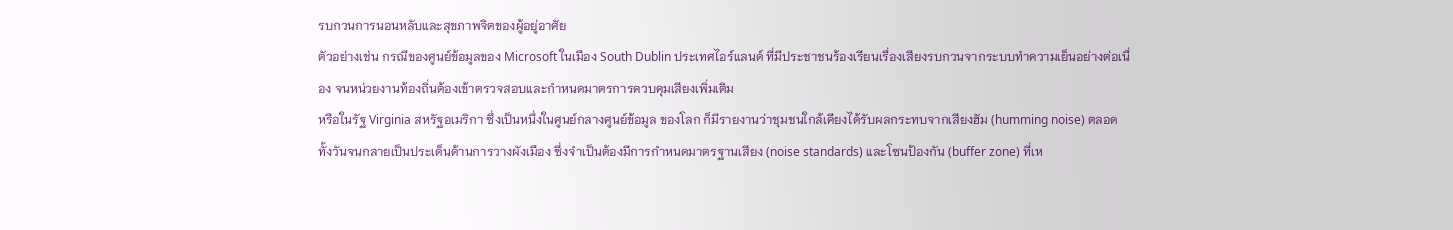รบกวนการนอนหลับและสุขภาพจิตของผู้อยู่อาศัย
ตัวอย่างเช่น กรณีของศูนย์ข้อมูลของ Microsoft ในเมือง South Dublin ประเทศไอร์แลนด์ ที่มีประชาชนร้องเรียนเรื่องเสียงรบกวนจากระบบทำความเย็นอย่างต่อเนื่อง จนหน่วยงานท้องถิ่นต้องเข้าตรวจสอบและกำหนดมาตรการควบคุมเสียงเพิ่มเติม
หรือในรัฐ Virginia สหรัฐอเมริกา ซึ่งเป็นหนึ่งในศูนย์กลางศูนย์ข้อมูล ของโลก ก็มีรายงานว่าชุมชนใกล้เคียงได้รับผลกระทบจากเสียงฮัม (humming noise) ตลอดทั้งวันจนกลายเป็นประเด็นด้านการวางผังเมือง ซึ่งจำเป็นต้องมีการกำหนดมาตรฐานเสียง (noise standards) และโซนป้องกัน (buffer zone) ที่เห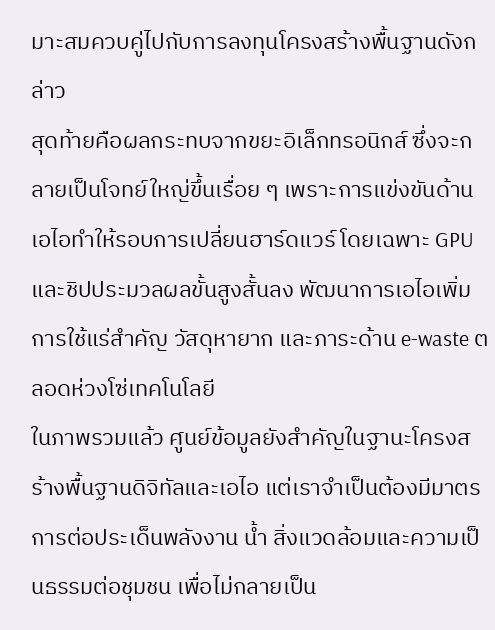มาะสมควบคู่ไปกับการลงทุนโครงสร้างพื้นฐานดังกล่าว
สุดท้ายคือผลกระทบจากขยะอิเล็กทรอนิกส์ ซึ่งจะกลายเป็นโจทย์ใหญ่ขึ้นเรื่อย ๆ เพราะการแข่งขันด้านเอไอทำให้รอบการเปลี่ยนฮาร์ดแวร์ โดยเฉพาะ GPU และชิปประมวลผลขั้นสูงสั้นลง พัฒนาการเอไอเพิ่มการใช้แร่สำคัญ วัสดุหายาก และภาระด้าน e-waste ตลอดห่วงโซ่เทคโนโลยี
ในภาพรวมแล้ว ศูนย์ข้อมูลยังสำคัญในฐานะโครงสร้างพื้นฐานดิจิทัลและเอไอ แต่เราจำเป็นต้องมีมาตรการต่อประเด็นพลังงาน น้ำ สิ่งแวดล้อมและความเป็นธรรมต่อชุมชน เพื่อไม่กลายเป็น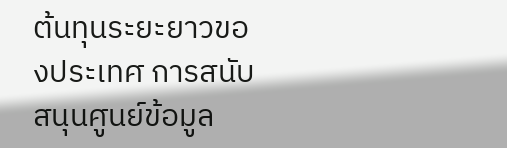ต้นทุนระยะยาวของประเทศ การสนับสนุนศูนย์ข้อมูล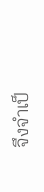จึงจำเป็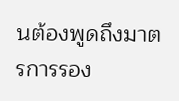นต้องพูดถึงมาตรการรอง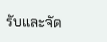รับและจัด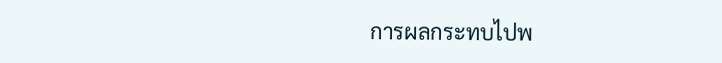การผลกระทบไปพ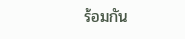ร้อมกัน